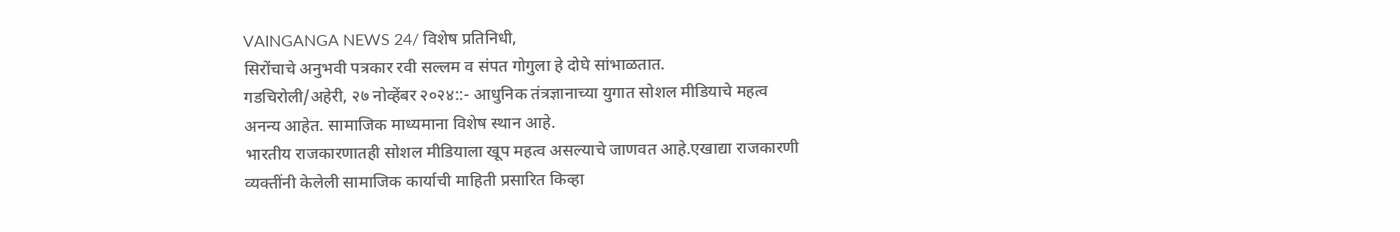VAINGANGA NEWS 24/ विशेष प्रतिनिधी,
सिरोंचाचे अनुभवी पत्रकार रवी सल्लम व संपत गोगुला हे दोघे सांभाळतात.
गडचिरोली/अहेरी, २७ नोव्हेंबर २०२४::- आधुनिक तंत्रज्ञानाच्या युगात सोशल मीडियाचे महत्व अनन्य आहेत. सामाजिक माध्यमाना विशेष स्थान आहे.
भारतीय राजकारणातही सोशल मीडियाला खूप महत्व असल्याचे जाणवत आहे.एखाद्या राजकारणी व्यक्तींनी केलेली सामाजिक कार्याची माहिती प्रसारित किव्हा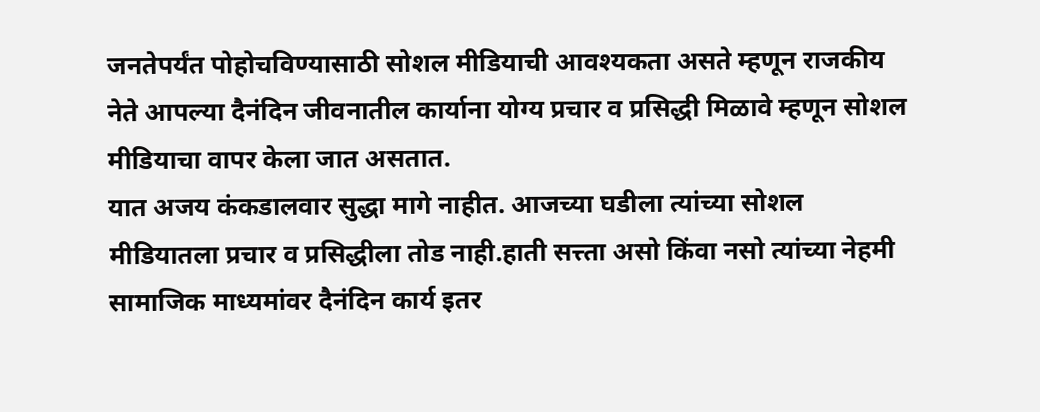जनतेपर्यंत पोहोचविण्यासाठी सोशल मीडियाची आवश्यकता असते म्हणून राजकीय नेते आपल्या दैनंदिन जीवनातील कार्याना योग्य प्रचार व प्रसिद्धी मिळावे म्हणून सोशल मीडियाचा वापर केला जात असतात.
यात अजय कंकडालवार सुद्धा मागे नाहीत. आजच्या घडीला त्यांच्या सोशल मीडियातला प्रचार व प्रसिद्धीला तोड नाही.हाती सत्त्ता असो किंवा नसो त्यांच्या नेहमी सामाजिक माध्यमांवर दैनंदिन कार्य इतर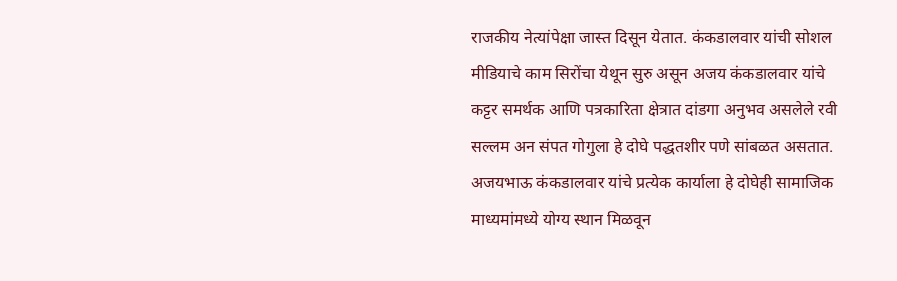राजकीय नेत्यांपेक्षा जास्त दिसून येतात. कंकडालवार यांची सोशल मीडियाचे काम सिरोंचा येथून सुरु असून अजय कंकडालवार यांचे कट्टर समर्थक आणि पत्रकारिता क्षेत्रात दांडगा अनुभव असलेले रवी सल्लम अन संपत गोगुला हे दोघे पद्धतशीर पणे सांबळत असतात.
अजयभाऊ कंकडालवार यांचे प्रत्येक कार्याला हे दोघेही सामाजिक माध्यमांमध्ये योग्य स्थान मिळवून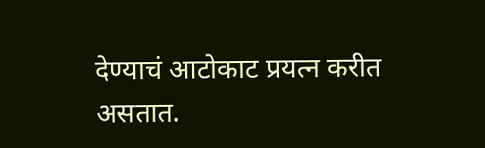देण्याचं आटोकाट प्रयत्न करीत असतात.